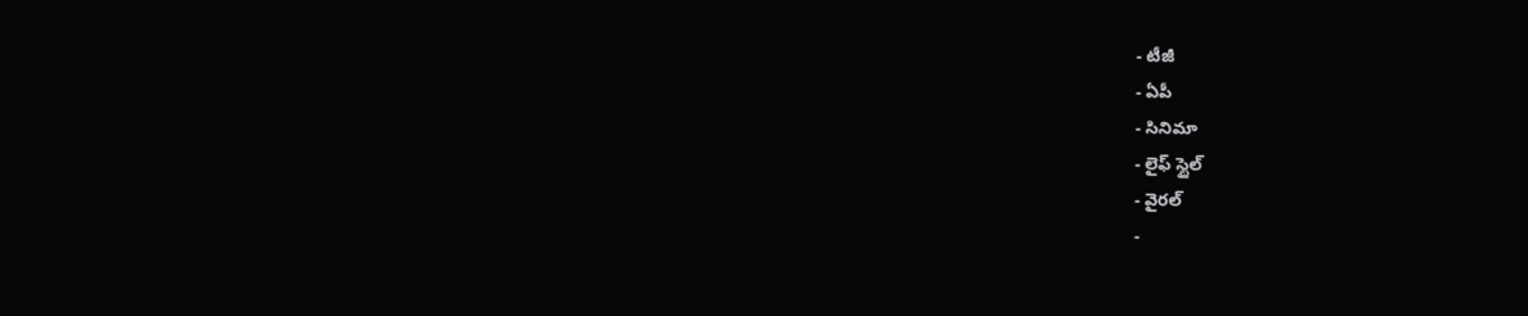- టీజీ
- ఏపీ
- సినిమా
- లైఫ్ స్టైల్
- వైరల్
-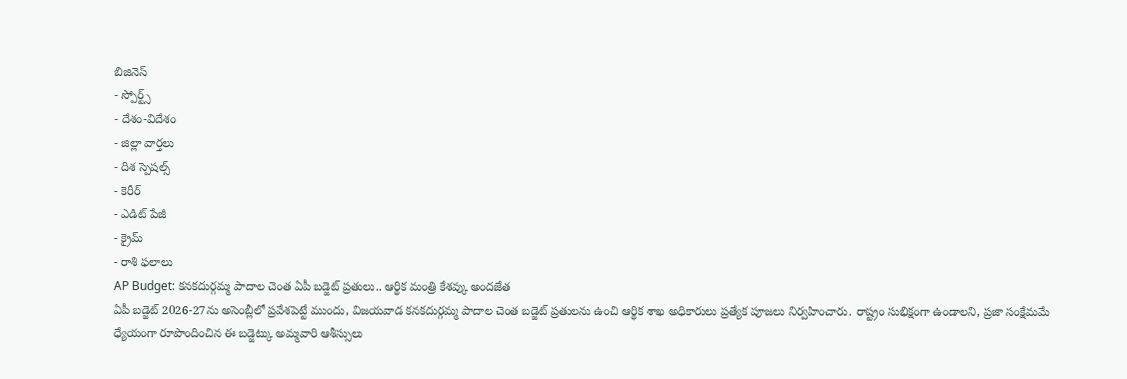బిజినెస్
- స్పోర్ట్స్
- దేశం-విదేశం
- జిల్లా వార్తలు
- దిశ స్పెషల్స్
- కెరీర్
- ఎడిట్ పేజీ
- క్రైమ్
- రాశి ఫలాలు
AP Budget: కనకదుర్గమ్మ పాదాల చెంత ఏపీ బడ్జెట్ ప్రతులు.. ఆర్థిక మంత్రి కేశవ్కు అందజేత
ఏపీ బడ్జెట్ 2026-27ను అసెంబ్లీలో ప్రవేశపెట్టే ముందు, విజయవాడ కనకదుర్గమ్మ పాదాల చెంత బడ్జెట్ ప్రతులను ఉంచి ఆర్థిక శాఖ అధికారులు ప్రత్యేక పూజలు నిర్వహించారు. రాష్ట్రం సుభిక్షంగా ఉండాలని, ప్రజా సంక్షేమమే ధ్యేయంగా రూపొందించిన ఈ బడ్జెట్కు అమ్మవారి ఆశీస్సులు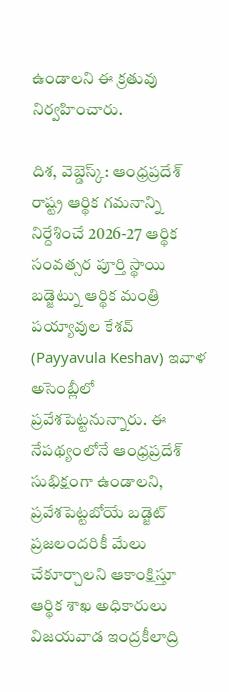ఉండాలని ఈ క్రతువు నిర్వహించారు.

దిశ, వెబ్డెస్క్: ఆంధ్రప్రదేశ్ రాష్ట్ర ఆర్థిక గమనాన్ని నిర్దేశించే 2026-27 ఆర్థిక సంవత్సర పూర్తి స్థాయి బడ్జెట్ను ఆర్థిక మంత్రి పయ్యావుల కేశవ్ (Payyavula Keshav) ఇవాళ అసెంబ్లీలో ప్రవేశపెట్టనున్నారు. ఈ నేపథ్యంలోనే ఆంధ్రప్రదేశ్ సుభిక్షంగా ఉండాలని, ప్రవేశపెట్టబోయే బడ్జెట్ ప్రజలందరికీ మేలు చేకూర్చాలని ఆకాంక్షిస్తూ ఆర్థిక శాఖ అధికారులు విజయవాడ ఇంద్రకీలాద్రి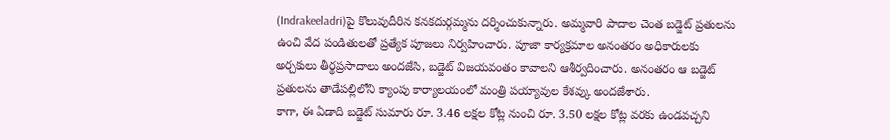(Indrakeeladri)పై కొలువుదీరిన కనకదుర్గమ్మను దర్శించుకున్నారు. అమ్మవారి పాదాల చెంత బడ్జెట్ ప్రతులను ఉంచి వేద పండితులతో ప్రత్యేక పూజలు నిర్వహించారు. పూజా కార్యక్రమాల అనంతరం అధికారులకు అర్చకులు తీర్థప్రసాదాలు అందజేసి, బడ్జెట్ విజయవంతం కావాలని ఆశీర్వదించారు. అనంతరం ఆ బడ్జెట్ ప్రతులను తాడేపల్లిలోని క్యాంపు కార్యాలయంలో మంత్రి పయ్యావుల కేశవ్కు అందజేశారు.
కాగా, ఈ ఏడాది బడ్జెట్ సుమారు రూ. 3.46 లక్షల కోట్ల నుంచి రూ. 3.50 లక్షల కోట్ల వరకు ఉండవచ్చని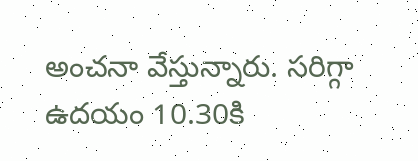అంచనా వేస్తున్నారు. సరిగ్గా ఉదయం 10.30కి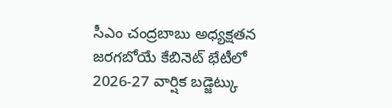సీఎం చంద్రబాబు అధ్యక్షతన జరగబోయే కేబినెట్ భేటీలో 2026-27 వార్షిక బడ్జెట్కు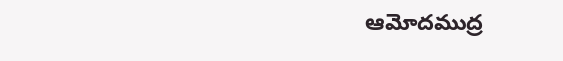ఆమోదముద్ర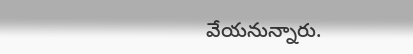వేయనున్నారు.